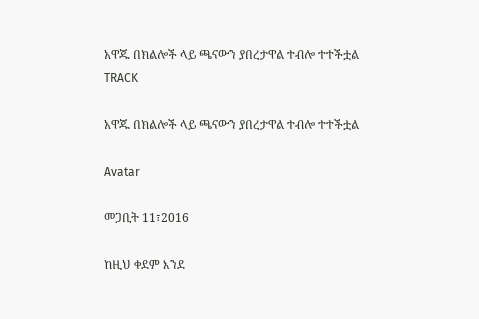አዋጁ በክልሎች ላይ ጫናውን ያበረታዋል ተብሎ ተተችቷል
TRACK

አዋጁ በክልሎች ላይ ጫናውን ያበረታዋል ተብሎ ተተችቷል

Avatar

መጋቢት 11፣2016

ከዚህ ቀደም እንደ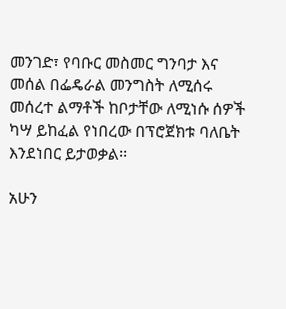መንገድ፣ የባቡር መስመር ግንባታ እና መሰል በፌዴራል መንግስት ለሚሰሩ መሰረተ ልማቶች ከቦታቸው ለሚነሱ ሰዎች ካሣ ይከፈል የነበረው በፕሮጀክቱ ባለቤት እንደነበር ይታወቃል፡፡

አሁን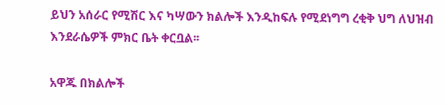ይህን አሰራር የሚሽር እና ካሣውን ክልሎች እንዲከፍሉ የሚደነግግ ረቂቅ ህግ ለህዝብ እንደራሴዎች ምክር ቤት ቀርቧል፡፡

አዋጁ በክልሎች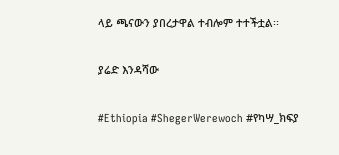ላይ ጫናውን ያበረታዋል ተብሎም ተተችቷል፡፡

ያሬድ እንዳሻው

#Ethiopia #ShegerWerewoch #የካሣ_ክፍያ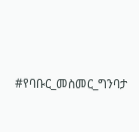#የባቡር_መስመር_ግንባታ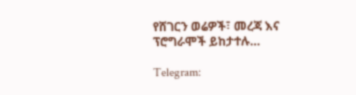የሸገርን ወሬዎች፣ መረጃ እና ፕሮግራሞች ይከታተሉ…

Telegram: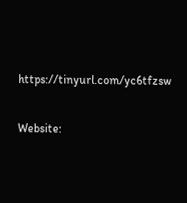https://tinyurl.com/yc6tfzsw

Website: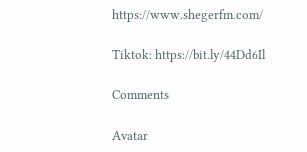https://www.shegerfm.com/

Tiktok: https://bit.ly/44Dd6Il

Comments

Avatar